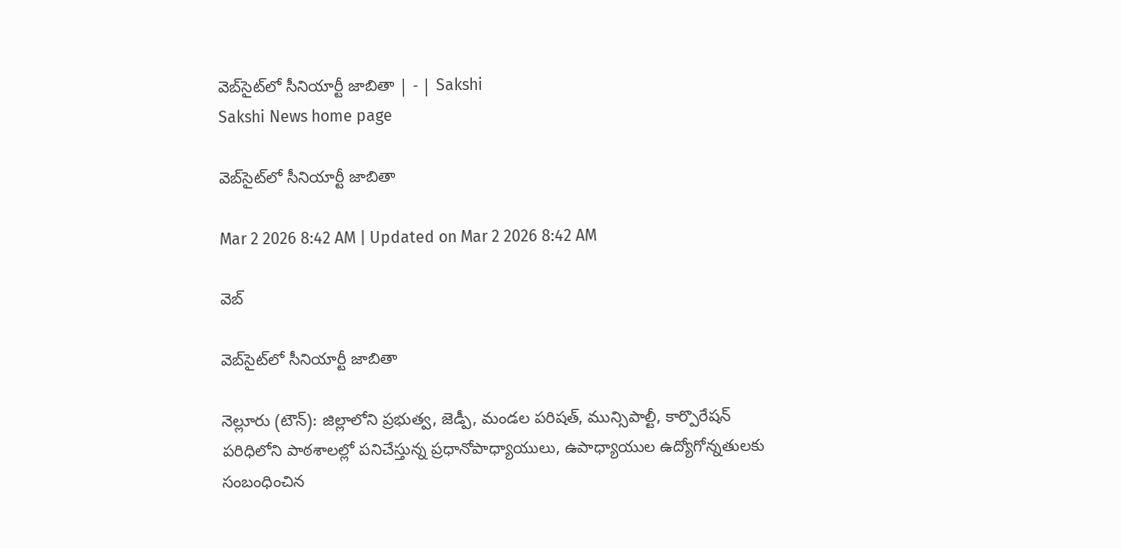వెబ్‌సైట్‌లో సీనియార్టీ జాబితా | - | Sakshi
Sakshi News home page

వెబ్‌సైట్‌లో సీనియార్టీ జాబితా

Mar 2 2026 8:42 AM | Updated on Mar 2 2026 8:42 AM

వెబ్‌

వెబ్‌సైట్‌లో సీనియార్టీ జాబితా

నెల్లూరు (టౌన్‌): జిల్లాలోని ప్రభుత్వ, జెడ్పీ, మండల పరిషత్‌, మున్సిపాల్టీ, కార్పొరేషన్‌ పరిధిలోని పాఠశాలల్లో పనిచేస్తున్న ప్రధానోపాధ్యాయులు, ఉపాధ్యాయుల ఉద్యోగోన్నతులకు సంబంధించిన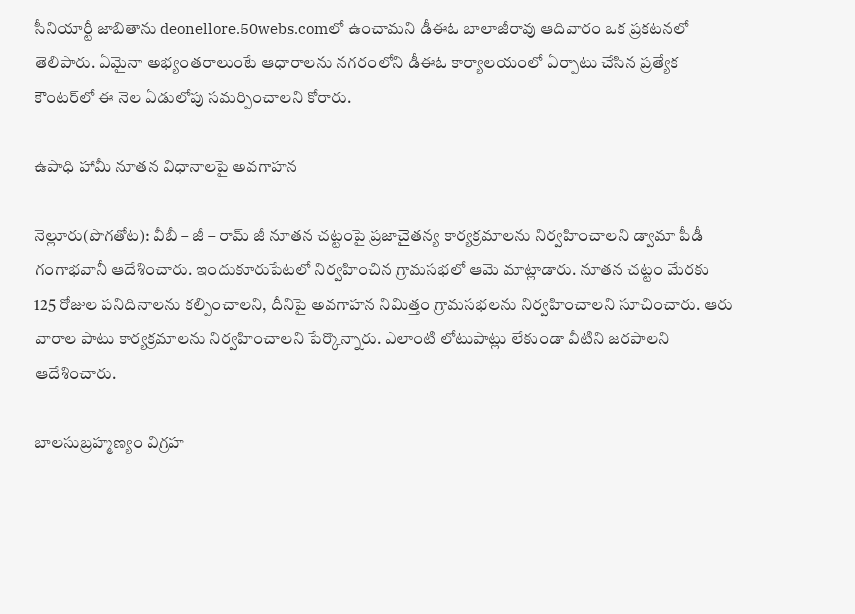సీనియార్టీ జాబితాను deonellore.50webs.comలో ఉంచామని డీఈఓ బాలాజీరావు ఆదివారం ఒక ప్రకటనలో తెలిపారు. ఏమైనా అభ్యంతరాలుంటే ఆధారాలను నగరంలోని డీఈఓ కార్యాలయంలో ఏర్పాటు చేసిన ప్రత్యేక కౌంటర్‌లో ఈ నెల ఏడులోపు సమర్పించాలని కోరారు.

ఉపాధి హామీ నూతన విధానాలపై అవగాహన

నెల్లూరు(పొగతోట): వీబీ – జీ – రామ్‌ జీ నూతన చట్టంపై ప్రజాచైతన్య కార్యక్రమాలను నిర్వహించాలని డ్వామా పీడీ గంగాభవానీ ఆదేశించారు. ఇందుకూరుపేటలో నిర్వహించిన గ్రామసభలో ఆమె మాట్లాడారు. నూతన చట్టం మేరకు 125 రోజుల పనిదినాలను కల్పించాలని, దీనిపై అవగాహన నిమిత్తం గ్రామసభలను నిర్వహించాలని సూచించారు. ఆరు వారాల పాటు కార్యక్రమాలను నిర్వహించాలని పేర్కొన్నారు. ఎలాంటి లోటుపాట్లు లేకుండా వీటిని జరపాలని ఆదేశించారు.

బాలసుబ్రహ్మణ్యం విగ్రహ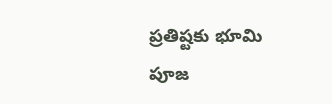ప్రతిష్టకు భూమి పూజ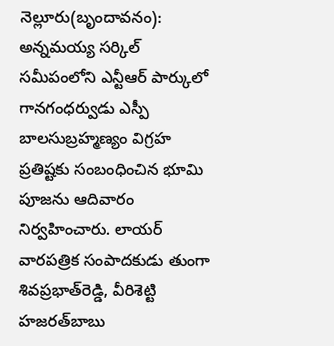నెల్లూరు(బృందావనం): అన్నమయ్య సర్కిల్‌ సమీపంలోని ఎన్టీఆర్‌ పార్కులో గానగంధర్వుడు ఎస్పీ బాలసుబ్రహ్మణ్యం విగ్రహ ప్రతిష్టకు సంబంధించిన భూమి పూజను ఆదివారం నిర్వహించారు. లాయర్‌ వారపత్రిక సంపాదకుడు తుంగా శివప్రభాత్‌రెడ్డి, వీరిశెట్టి హజరత్‌బాబు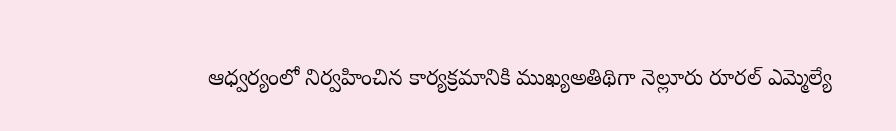ఆధ్వర్యంలో నిర్వహించిన కార్యక్రమానికి ముఖ్యఅతిథిగా నెల్లూరు రూరల్‌ ఎమ్మెల్యే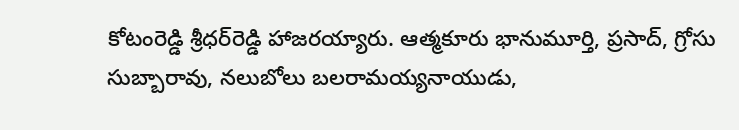కోటంరెడ్డి శ్రీధర్‌రెడ్డి హాజరయ్యారు. ఆత్మకూరు భానుమూర్తి, ప్రసాద్‌, గ్రోసు సుబ్బారావు, నలుబోలు బలరామయ్యనాయుడు,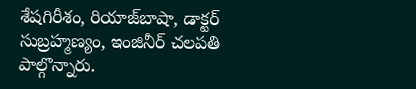శేషగిరీశం, రియాజ్‌బాషా, డాక్టర్‌ సుబ్రహ్మణ్యం, ఇంజినీర్‌ చలపతి పాల్గొన్నారు.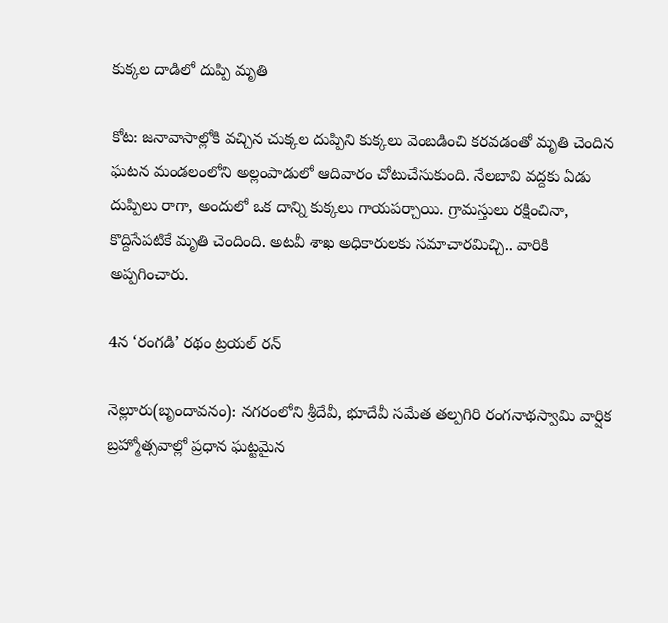కుక్కల దాడిలో దుప్పి మృతి

కోట: జనావాసాల్లోకి వచ్చిన చుక్కల దుప్పిని కుక్కలు వెంబడించి కరవడంతో మృతి చెందిన ఘటన మండలంలోని అల్లంపాడులో ఆదివారం చోటుచేసుకుంది. నేలబావి వద్దకు ఏడు దుప్పిలు రాగా, అందులో ఒక దాన్ని కుక్కలు గాయపర్చాయి. గ్రామస్తులు రక్షించినా, కొద్దిసేపటికే మృతి చెందింది. అటవీ శాఖ అధికారులకు సమాచారమిచ్చి.. వారికి అప్పగించారు.

4న ‘రంగడి’ రథం ట్రయల్‌ రన్‌

నెల్లూరు(బృందావనం): నగరంలోని శ్రీదేవీ, భూదేవీ సమేత తల్పగిరి రంగనాథస్వామి వార్షిక బ్రహ్మోత్సవాల్లో ప్రధాన ఘట్టమైన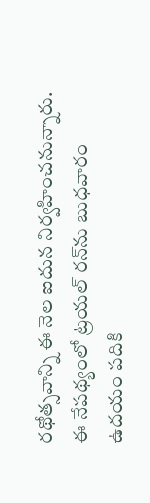రథోత్సవాన్ని ఈ నెల ఐదున నిర్వహించనున్నారు. ఈ నేపథ్యంలో ట్రయల్‌ రన్‌ను బుధవారం ఉదయం పదికి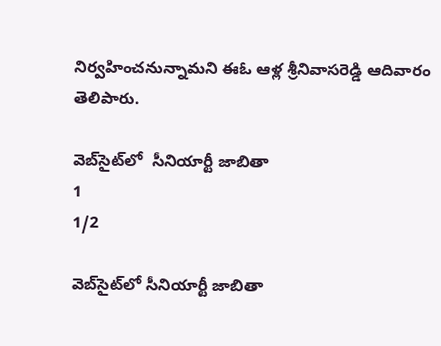నిర్వహించనున్నామని ఈఓ ఆళ్ల శ్రీనివాసరెడ్డి ఆదివారం తెలిపారు.

వెబ్‌సైట్‌లో  సీనియార్టీ జాబితా
1
1/2

వెబ్‌సైట్‌లో సీనియార్టీ జాబితా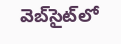వెబ్‌సైట్‌లో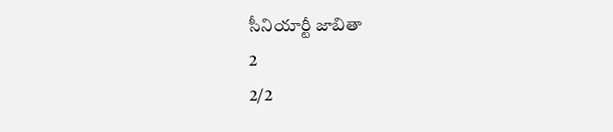సీనియార్టీ జాబితా
2
2/2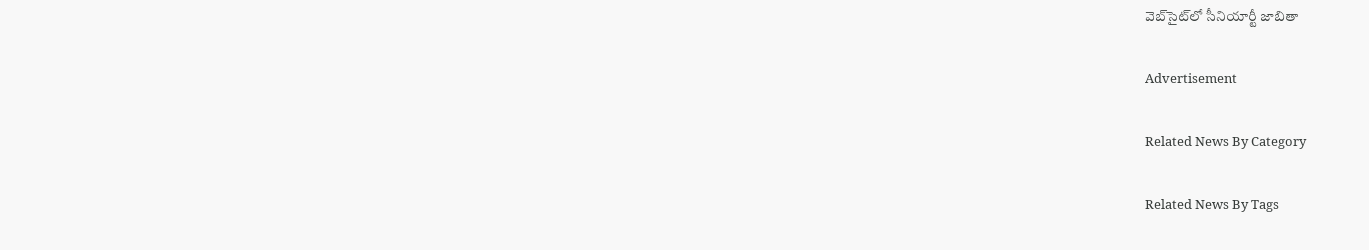వెబ్‌సైట్‌లో సీనియార్టీ జాబితా

Advertisement

Related News By Category

Related News By Tags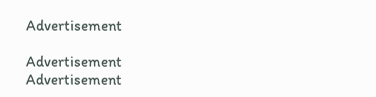Advertisement

Advertisement
Advertisement